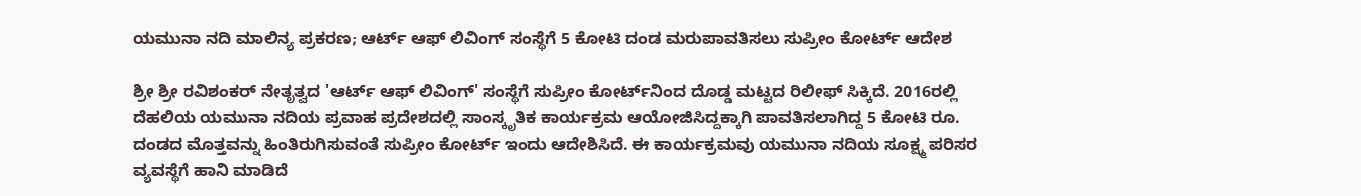ಯಮುನಾ ನದಿ ಮಾಲಿನ್ಯ ಪ್ರಕರಣ; ಆರ್ಟ್ ಆಫ್ ಲಿವಿಂಗ್ ಸಂಸ್ಥೆಗೆ 5 ಕೋಟಿ ದಂಡ ಮರುಪಾವತಿಸಲು ಸುಪ್ರೀಂ ಕೋರ್ಟ್ ಆದೇಶ

ಶ್ರೀ ಶ್ರೀ ರವಿಶಂಕರ್ ನೇತೃತ್ವದ 'ಆರ್ಟ್ ಆಫ್ ಲಿವಿಂಗ್' ಸಂಸ್ಥೆಗೆ ಸುಪ್ರೀಂ ಕೋರ್ಟ್‌ನಿಂದ ದೊಡ್ಡ ಮಟ್ಟದ ರಿಲೀಫ್ ಸಿಕ್ಕಿದೆ. 2016ರಲ್ಲಿ ದೆಹಲಿಯ ಯಮುನಾ ನದಿಯ ಪ್ರವಾಹ ಪ್ರದೇಶದಲ್ಲಿ ಸಾಂಸ್ಕೃತಿಕ ಕಾರ್ಯಕ್ರಮ ಆಯೋಜಿಸಿದ್ದಕ್ಕಾಗಿ ಪಾವತಿಸಲಾಗಿದ್ದ 5 ಕೋಟಿ ರೂ. ದಂಡದ ಮೊತ್ತವನ್ನು ಹಿಂತಿರುಗಿಸುವಂತೆ ಸುಪ್ರೀಂ ಕೋರ್ಟ್ ಇಂದು ಆದೇಶಿಸಿದೆ. ಈ ಕಾರ್ಯಕ್ರಮವು ಯಮುನಾ ನದಿಯ ಸೂಕ್ಷ್ಮ ಪರಿಸರ ವ್ಯವಸ್ಥೆಗೆ ಹಾನಿ ಮಾಡಿದೆ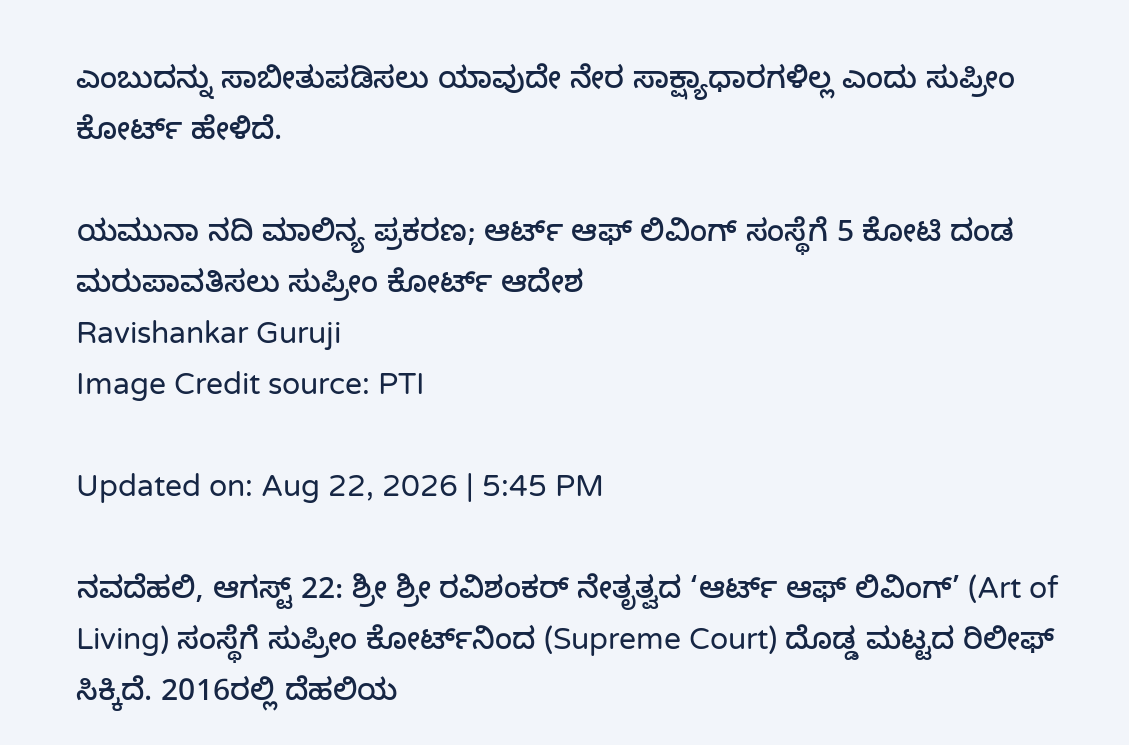ಎಂಬುದನ್ನು ಸಾಬೀತುಪಡಿಸಲು ಯಾವುದೇ ನೇರ ಸಾಕ್ಷ್ಯಾಧಾರಗಳಿಲ್ಲ ಎಂದು ಸುಪ್ರೀಂ ಕೋರ್ಟ್ ಹೇಳಿದೆ.

ಯಮುನಾ ನದಿ ಮಾಲಿನ್ಯ ಪ್ರಕರಣ; ಆರ್ಟ್ ಆಫ್ ಲಿವಿಂಗ್ ಸಂಸ್ಥೆಗೆ 5 ಕೋಟಿ ದಂಡ ಮರುಪಾವತಿಸಲು ಸುಪ್ರೀಂ ಕೋರ್ಟ್ ಆದೇಶ
Ravishankar Guruji
Image Credit source: PTI

Updated on: Aug 22, 2026 | 5:45 PM

ನವದೆಹಲಿ, ಆಗಸ್ಟ್ 22: ಶ್ರೀ ಶ್ರೀ ರವಿಶಂಕರ್ ನೇತೃತ್ವದ ‘ಆರ್ಟ್ ಆಫ್ ಲಿವಿಂಗ್’ (Art of Living) ಸಂಸ್ಥೆಗೆ ಸುಪ್ರೀಂ ಕೋರ್ಟ್‌ನಿಂದ (Supreme Court) ದೊಡ್ಡ ಮಟ್ಟದ ರಿಲೀಫ್ ಸಿಕ್ಕಿದೆ. 2016ರಲ್ಲಿ ದೆಹಲಿಯ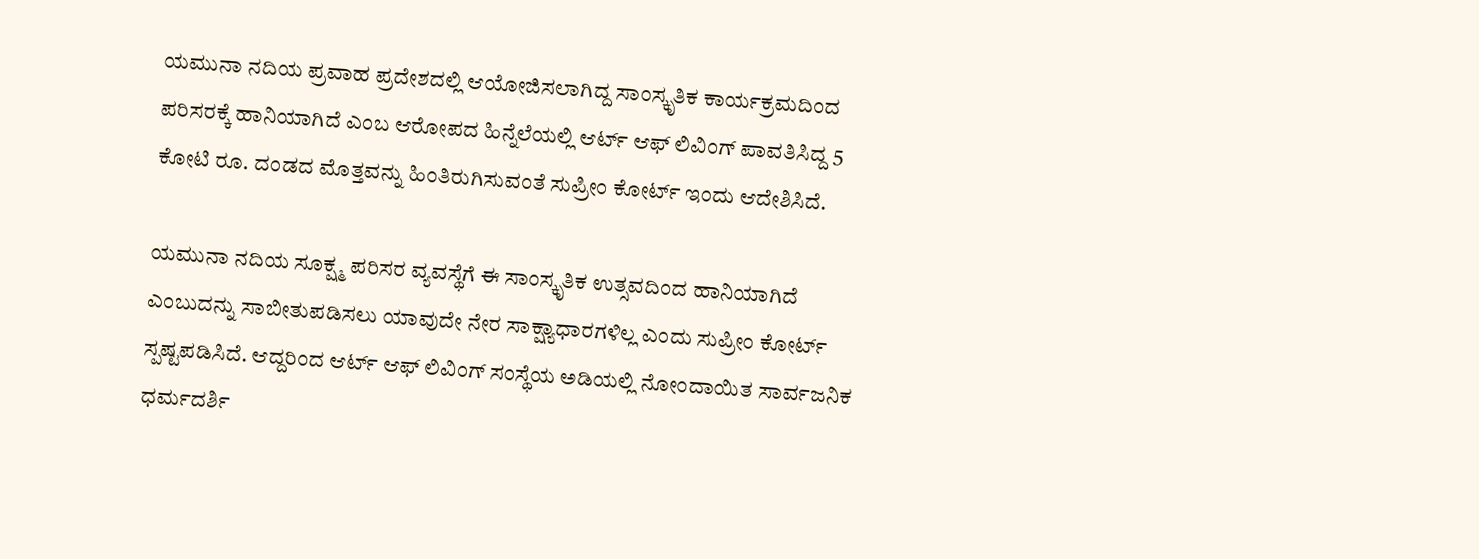ಯಮುನಾ ನದಿಯ ಪ್ರವಾಹ ಪ್ರದೇಶದಲ್ಲಿ ಆಯೋಜಿಸಲಾಗಿದ್ದ ಸಾಂಸ್ಕೃತಿಕ ಕಾರ್ಯಕ್ರಮದಿಂದ ಪರಿಸರಕ್ಕೆ ಹಾನಿಯಾಗಿದೆ ಎಂಬ ಆರೋಪದ ಹಿನ್ನೆಲೆಯಲ್ಲಿ ಆರ್ಟ್ ಆಫ್ ಲಿವಿಂಗ್ ಪಾವತಿಸಿದ್ದ 5 ಕೋಟಿ ರೂ. ದಂಡದ ಮೊತ್ತವನ್ನು ಹಿಂತಿರುಗಿಸುವಂತೆ ಸುಪ್ರೀಂ ಕೋರ್ಟ್ ಇಂದು ಆದೇಶಿಸಿದೆ.

ಯಮುನಾ ನದಿಯ ಸೂಕ್ಷ್ಮ ಪರಿಸರ ವ್ಯವಸ್ಥೆಗೆ ಈ ಸಾಂಸ್ಕೃತಿಕ ಉತ್ಸವದಿಂದ ಹಾನಿಯಾಗಿದೆ ಎಂಬುದನ್ನು ಸಾಬೀತುಪಡಿಸಲು ಯಾವುದೇ ನೇರ ಸಾಕ್ಷ್ಯಾಧಾರಗಳಿಲ್ಲ ಎಂದು ಸುಪ್ರೀಂ ಕೋರ್ಟ್ ಸ್ಪಷ್ಟಪಡಿಸಿದೆ. ಆದ್ದರಿಂದ ಆರ್ಟ್ ಆಫ್ ಲಿವಿಂಗ್ ಸಂಸ್ಥೆಯ ಅಡಿಯಲ್ಲಿ ನೋಂದಾಯಿತ ಸಾರ್ವಜನಿಕ ಧರ್ಮದರ್ಶಿ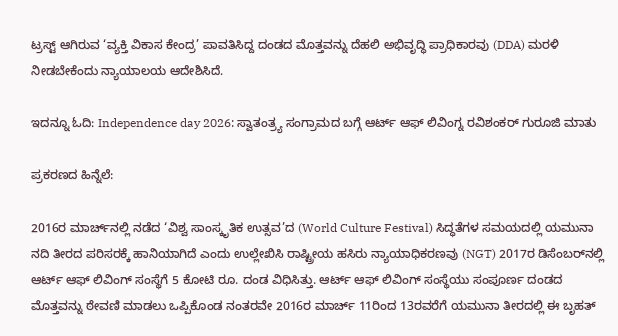ಟ್ರಸ್ಟ್ ಆಗಿರುವ ‘ವ್ಯಕ್ತಿ ವಿಕಾಸ ಕೇಂದ್ರ’ ಪಾವತಿಸಿದ್ದ ದಂಡದ ಮೊತ್ತವನ್ನು ದೆಹಲಿ ಅಭಿವೃದ್ಧಿ ಪ್ರಾಧಿಕಾರವು (DDA) ಮರಳಿ ನೀಡಬೇಕೆಂದು ನ್ಯಾಯಾಲಯ ಆದೇಶಿಸಿದೆ.

ಇದನ್ನೂ ಓದಿ: Independence day 2026: ಸ್ವಾತಂತ್ರ್ಯ ಸಂಗ್ರಾಮದ ಬಗ್ಗೆ ಆರ್ಟ್ ಆಫ್ ಲಿವಿಂಗ್ನ ರವಿಶಂಕರ್ ಗುರೂಜಿ ಮಾತು

ಪ್ರಕರಣದ ಹಿನ್ನೆಲೆ:

2016ರ ಮಾರ್ಚ್‌ನಲ್ಲಿ ನಡೆದ ‘ವಿಶ್ವ ಸಾಂಸ್ಕೃತಿಕ ಉತ್ಸವ’ದ (World Culture Festival) ಸಿದ್ಧತೆಗಳ ಸಮಯದಲ್ಲಿ ಯಮುನಾ ನದಿ ತೀರದ ಪರಿಸರಕ್ಕೆ ಹಾನಿಯಾಗಿದೆ ಎಂದು ಉಲ್ಲೇಖಿಸಿ ರಾಷ್ಟ್ರೀಯ ಹಸಿರು ನ್ಯಾಯಾಧಿಕರಣವು (NGT) 2017ರ ಡಿಸೆಂಬರ್‌ನಲ್ಲಿ ಆರ್ಟ್ ಆಫ್ ಲಿವಿಂಗ್ ಸಂಸ್ಥೆಗೆ 5 ಕೋಟಿ ರೂ. ದಂಡ ವಿಧಿಸಿತ್ತು. ಆರ್ಟ್ ಆಫ್ ಲಿವಿಂಗ್ ಸಂಸ್ಥೆಯು ಸಂಪೂರ್ಣ ದಂಡದ ಮೊತ್ತವನ್ನು ಠೇವಣಿ ಮಾಡಲು ಒಪ್ಪಿಕೊಂಡ ನಂತರವೇ 2016ರ ಮಾರ್ಚ್ 11ರಿಂದ 13ರವರೆಗೆ ಯಮುನಾ ತೀರದಲ್ಲಿ ಈ ಬೃಹತ್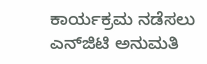ಕಾರ್ಯಕ್ರಮ ನಡೆಸಲು ಎನ್‌ಜಿಟಿ ಅನುಮತಿ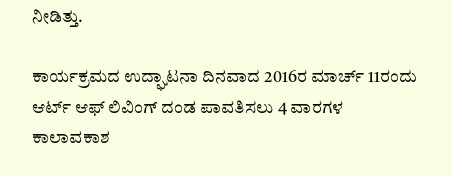ನೀಡಿತ್ತು.

ಕಾರ್ಯಕ್ರಮದ ಉದ್ಘಾಟನಾ ದಿನವಾದ 2016ರ ಮಾರ್ಚ್ 11ರಂದು ಆರ್ಟ್ ಆಫ್ ಲಿವಿಂಗ್ ದಂಡ ಪಾವತಿಸಲು 4 ವಾರಗಳ ಕಾಲಾವಕಾಶ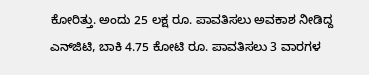ಕೋರಿತ್ತು. ಅಂದು 25 ಲಕ್ಷ ರೂ. ಪಾವತಿಸಲು ಅವಕಾಶ ನೀಡಿದ್ದ ಎನ್‌ಜಿಟಿ, ಬಾಕಿ 4.75 ಕೋಟಿ ರೂ. ಪಾವತಿಸಲು 3 ವಾರಗಳ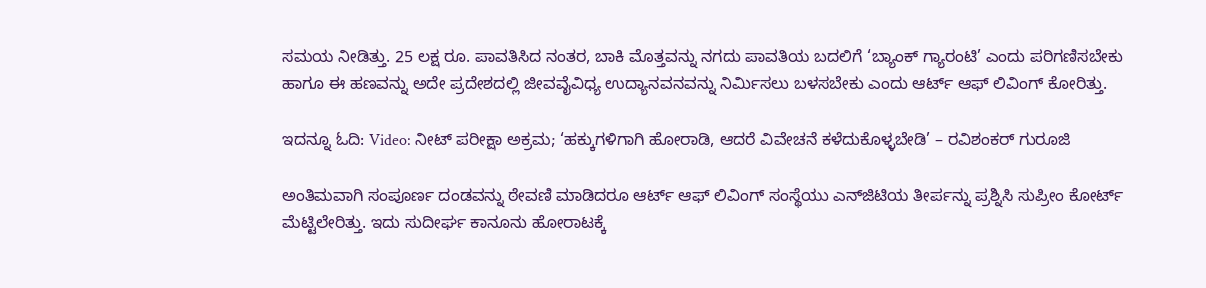ಸಮಯ ನೀಡಿತ್ತು. 25 ಲಕ್ಷ ರೂ. ಪಾವತಿಸಿದ ನಂತರ, ಬಾಕಿ ಮೊತ್ತವನ್ನು ನಗದು ಪಾವತಿಯ ಬದಲಿಗೆ ‘ಬ್ಯಾಂಕ್ ಗ್ಯಾರಂಟಿ’ ಎಂದು ಪರಿಗಣಿಸಬೇಕು ಹಾಗೂ ಈ ಹಣವನ್ನು ಅದೇ ಪ್ರದೇಶದಲ್ಲಿ ಜೀವವೈವಿಧ್ಯ ಉದ್ಯಾನವನವನ್ನು ನಿರ್ಮಿಸಲು ಬಳಸಬೇಕು ಎಂದು ಆರ್ಟ್ ಆಫ್ ಲಿವಿಂಗ್ ಕೋರಿತ್ತು.

ಇದನ್ನೂ ಓದಿ: Video: ನೀಟ್ ಪರೀಕ್ಷಾ ಅಕ್ರಮ; ‘ಹಕ್ಕುಗಳಿಗಾಗಿ ಹೋರಾಡಿ, ಆದರೆ ವಿವೇಚನೆ ಕಳೆದುಕೊಳ್ಳಬೇಡಿ’ – ರವಿಶಂಕರ್ ಗುರೂಜಿ

ಅಂತಿಮವಾಗಿ ಸಂಪೂರ್ಣ ದಂಡವನ್ನು ಠೇವಣಿ ಮಾಡಿದರೂ ಆರ್ಟ್ ಆಫ್ ಲಿವಿಂಗ್ ಸಂಸ್ಥೆಯು ಎನ್‌ಜಿಟಿಯ ತೀರ್ಪನ್ನು ಪ್ರಶ್ನಿಸಿ ಸುಪ್ರೀಂ ಕೋರ್ಟ್ ಮೆಟ್ಟಿಲೇರಿತ್ತು. ಇದು ಸುದೀರ್ಘ ಕಾನೂನು ಹೋರಾಟಕ್ಕೆ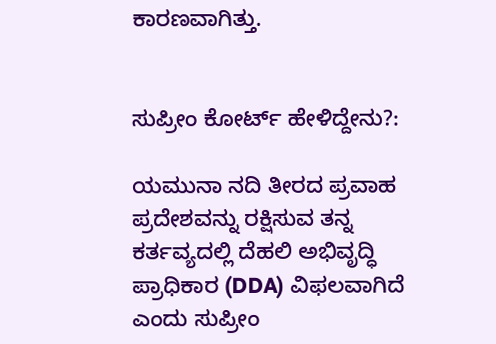ಕಾರಣವಾಗಿತ್ತು.


ಸುಪ್ರೀಂ ಕೋರ್ಟ್‌ ಹೇಳಿದ್ದೇನು?:

ಯಮುನಾ ನದಿ ತೀರದ ಪ್ರವಾಹ ಪ್ರದೇಶವನ್ನು ರಕ್ಷಿಸುವ ತನ್ನ ಕರ್ತವ್ಯದಲ್ಲಿ ದೆಹಲಿ ಅಭಿವೃದ್ಧಿ ಪ್ರಾಧಿಕಾರ (DDA) ವಿಫಲವಾಗಿದೆ ಎಂದು ಸುಪ್ರೀಂ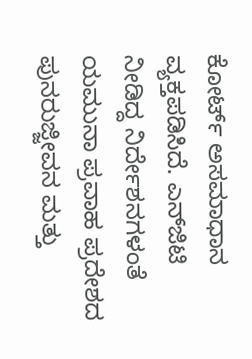ಕೋರ್ಟ್ ಅಸಮಾಧಾನ ವ್ಯಕ್ತಪಡಿಸಿದೆ. ಎನ್‌ಜಿಟಿ ನೀಡಿದ್ದ ನಿರ್ದೇಶನಗಳಂತೆ ಯಮುನಾ ಪ್ರವಾಹ ಪ್ರದೇಶದ ಪುನರುಜ್ಜೀವನ ಮತ್ತು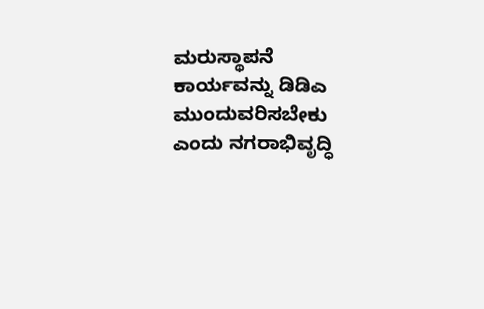ಮರುಸ್ಥಾಪನೆ ಕಾರ್ಯವನ್ನು ಡಿಡಿಎ ಮುಂದುವರಿಸಬೇಕು ಎಂದು ನಗರಾಭಿವೃದ್ಧಿ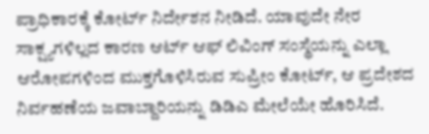ಪ್ರಾಧಿಕಾರಕ್ಕೆ ಕೋರ್ಟ್ ನಿರ್ದೇಶನ ನೀಡಿದೆ. ಯಾವುದೇ ನೇರ ಸಾಕ್ಷ್ಯಗಳಿಲ್ಲದ ಕಾರಣ ಆರ್ಟ್ ಆಫ್ ಲಿವಿಂಗ್ ಸಂಸ್ಥೆಯನ್ನು ಎಲ್ಲಾ ಆರೋಪಗಳಿಂದ ಮುಕ್ತಗೊಳಿಸಿರುವ ಸುಪ್ರೀಂ ಕೋರ್ಟ್, ಆ ಪ್ರದೇಶದ ನಿರ್ವಹಣೆಯ ಜವಾಬ್ದಾರಿಯನ್ನು ಡಿಡಿಎ ಮೇಲೆಯೇ ಹೊರಿಸಿದೆ.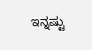ಇನ್ನಷ್ಟು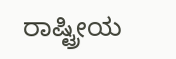ರಾಷ್ಟ್ರೀಯ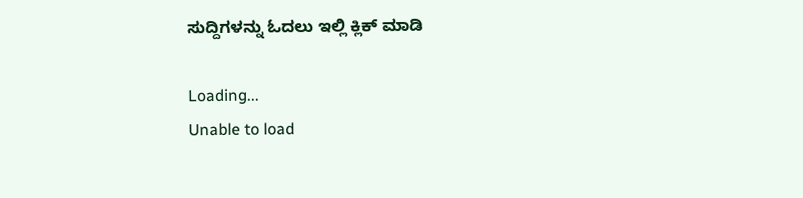ಸುದ್ದಿಗಳನ್ನು ಓದಲು ಇಲ್ಲಿ ಕ್ಲಿಕ್ ಮಾಡಿ

Loading...
Unable to load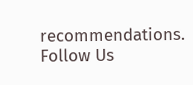recommendations.
Follow Us